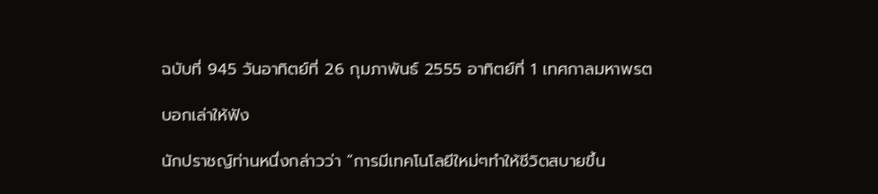ฉบับที่ 945 วันอาทิตย์ที่ 26 กุมภาพันธ์ 2555 อาทิตย์ที่ 1 เทศกาลมหาพรต

บอกเล่าให้ฟัง

นักปราชญ์ท่านหนึ่งกล่าวว่า “การมีเทคโนโลยีใหม่ๆทำให้ชีวิตสบายขึ้น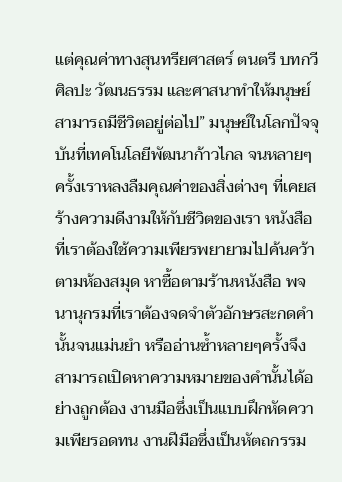แต่คุณค่าทางสุนทรียศาสตร์ ตนตรี บทกวี ศิลปะ วัฒนธรรม และศาสนาทำให้มนุษย์สามารถมีชีวิตอยู่ต่อไป” มนุษย์ในโลกปัจจุบันที่เทคโนโลยีพัฒนาก้าวไกล จนหลายๆครั้งเราหลงลืมคุณค่าของสิ่งต่างๆ ที่เคยสร้างความดีงามให้กับชีวิตของเรา หนังสือที่เราต้องใช้ความเพียรพยายามไปค้นคว้าตามห้องสมุด หาซื้อตามร้านหนังสือ พจนานุกรมที่เราต้องจดจำตัวอักษรสะกดคำนั้นจนแม่นยำ หรืออ่านซ้ำหลายๆครั้งจึงสามารถเปิดหาความหมายของคำนั้นได้อย่างถูกต้อง งานมือซึ่งเป็นแบบฝึกหัดความเพียรอดทน งานฝีมือซึ่งเป็นหัตถกรรม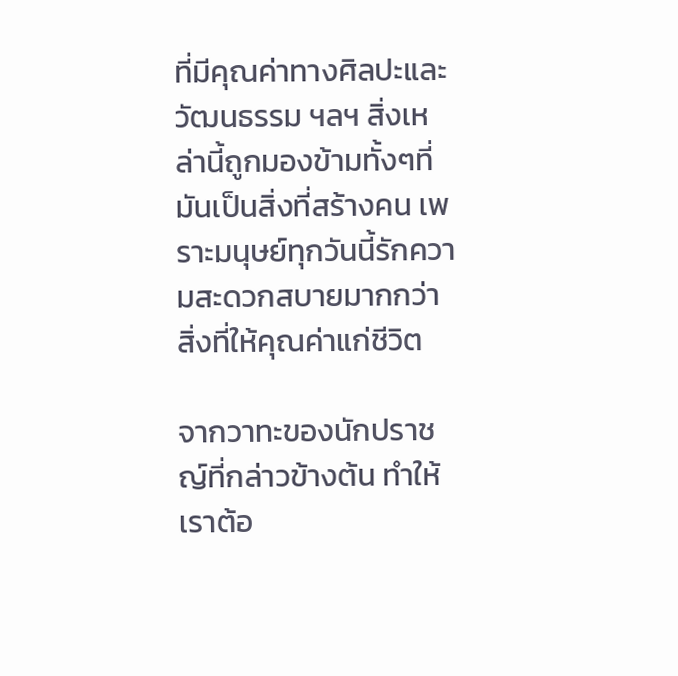ที่มีคุณค่าทางศิลปะและวัฒนธรรม ฯลฯ สิ่งเหล่านี้ถูกมองข้ามทั้งๆที่มันเป็นสิ่งที่สร้างคน เพราะมนุษย์ทุกวันนี้รักความสะดวกสบายมากกว่าสิ่งที่ให้คุณค่าแก่ชีวิต

จากวาทะของนักปราชญ์ที่กล่าวข้างต้น ทำให้เราต้อ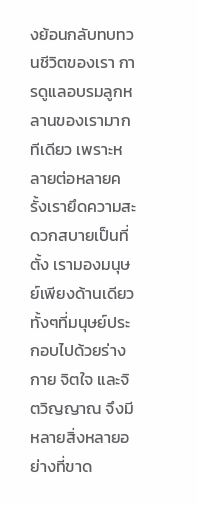งย้อนกลับทบทวนชีวิตของเรา การดูแลอบรมลูกหลานของเรามากทีเดียว เพราะหลายต่อหลายครั้งเรายึดความสะดวกสบายเป็นที่ตั้ง เรามองมนุษย์เพียงด้านเดียว ทั้งๆที่มนุษย์ประกอบไปด้วยร่างกาย จิตใจ และจิตวิญญาณ จึงมีหลายสิ่งหลายอย่างที่ขาด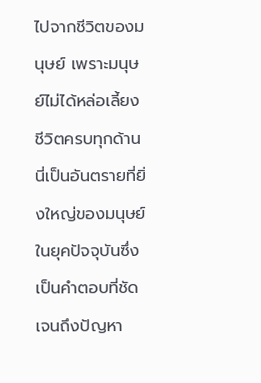ไปจากชีวิตของมนุษย์ เพราะมนุษย์ไม่ได้หล่อเลี้ยงชีวิตครบทุกด้าน นี่เป็นอันตรายที่ยิ่งใหญ่ของมนุษย์ในยุคปัจจุบันซึ่งเป็นคำตอบที่ชัดเจนถึงปัญหา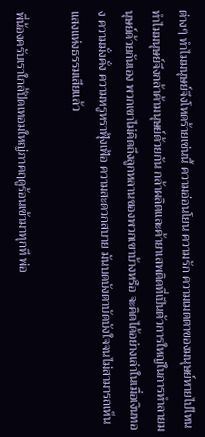ต่างๆ ทำไมมนุษย์จึงโหดร้ายเช่นนี้ ความอ่อนโยน ความรัก ความเมตตาของมนุษย์หายไปไหน ทำไมมนุษย์จึงกล้าค้ามนุษย์ด้วยกัน กล้าผลิตและค้ายาเสพติดที่เป็นตัวการใหญ่ในการทำลายมนุษย์ด้วยกันเอง พวกเขาไม่คิดถึงลูกหลานของพวกเขาบ้างหรือ จะคิดได้อย่างเล่าในเมื่อเงินทอง ความมั่งคั่ง ความหรูหราฟุ้งเฟ้อ ความสะดวกสบาย มันบดบังตาบัดบังใจจนไม่สามารถเห็นแสงแห่งธรรมเสียแล้ว

พี่น้องครับเราใกล้ปิดเทอมใหญ่ภาคฤดูร้อนเข้ามาทุกที พ่อ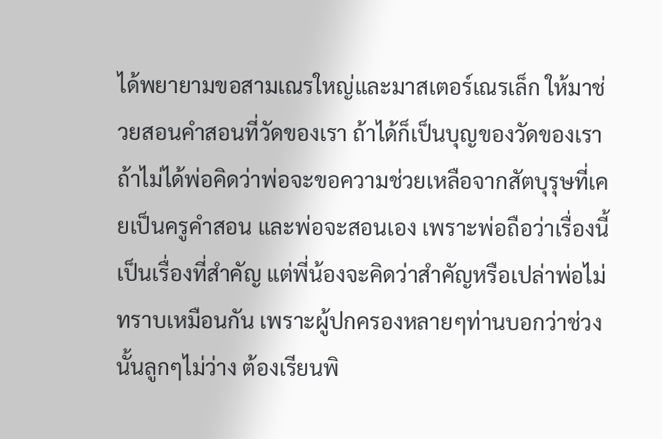ได้พยายามขอสามเณรใหญ่และมาสเตอร์เณรเล็ก ให้มาช่วยสอนคำสอนที่วัดของเรา ถ้าได้ก็เป็นบุญของวัดของเรา ถ้าไม่ได้พ่อคิดว่าพ่อจะขอความช่วยเหลือจากสัตบุรุษที่เคยเป็นครูคำสอน และพ่อจะสอนเอง เพราะพ่อถือว่าเรื่องนี้เป็นเรื่องที่สำคัญ แต่พี่น้องจะคิดว่าสำคัญหรือเปล่าพ่อไม่ทราบเหมือนกัน เพราะผู้ปกครองหลายๆท่านบอกว่าช่วงนั้นลูกๆไม่ว่าง ต้องเรียนพิ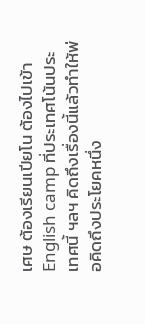เศษ ต้องเรียนเปียโน ต้องไปเข้า English camp ที่ประเทศโน้นประเทศนี้ ฯลฯ คิดถึงเรื่องนี้แล้วทำให้พ่อคิดถึงประโยคหนึ่ง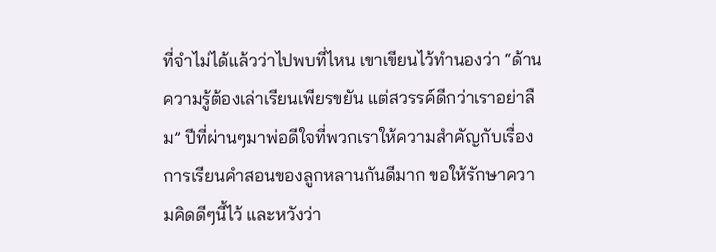ที่จำไม่ได้แล้วว่าไปพบที่ไหน เขาเขียนไว้ทำนองว่า “ด้านความรู้ต้องเล่าเรียนเพียรขยัน แต่สวรรค์ดีกว่าเราอย่าลืม” ปีที่ผ่านๆมาพ่อดีใจที่พวกเราให้ความสำคัญกับเรื่องการเรียนคำสอนของลูกหลานกันดีมาก ขอให้รักษาความคิดดีๆนี้ไว้ และหวังว่า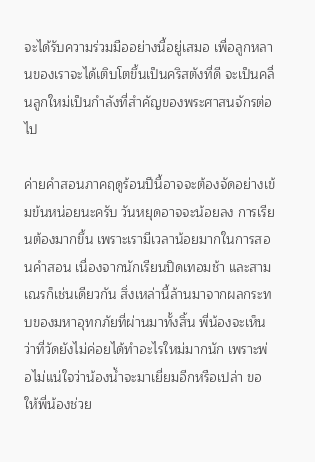จะได้รับความร่วมมืออย่างนี้อยู่เสมอ เพื่อลูกหลานของเราจะได้เติบโตขึ้นเป็นคริสตังที่ดี จะเป็นคลื่นลูกใหม่เป็นกำลังที่สำคัญของพระศาสนจักรต่อไป

ค่ายคำสอนภาคฤดูร้อนปีนี้อาจจะต้องจัดอย่างเข้มข้นหน่อยนะครับ วันหยุดอาจจะน้อยลง การเรียนต้องมากขึ้น เพราะเรามีเวลาน้อยมากในการสอนคำสอน เนื่องจากนักเรียนปิดเทอมช้า และสามเณรก็เช่นเดียวกัน สิ่งเหล่านี้ล้านมาจากผลกระทบของมหาอุทกภัยที่ผ่านมาทั้งสิ้น พี่น้องจะเห็นว่าที่วัดยังไม่ค่อยได้ทำอะไรใหม่มากนัก เพราะพ่อไม่แน่ใจว่าน้องน้ำจะมาเยี่ยมอีกหรือเปล่า ขอให้พี่น้องช่วย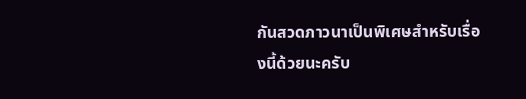กันสวดภาวนาเป็นพิเศษสำหรับเรื่องนี้ด้วยนะครับ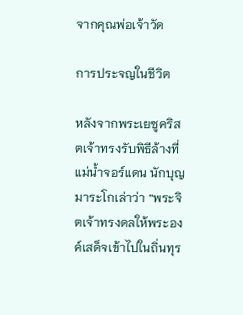จากคุณพ่อเจ้าวัด

การประจญในชีวิต

หลังจากพระเยซูคริสตเจ้าทรงรับพิธีล้างที่แม่น้ำจอร์แดน นักบุญมาระโกเล่าว่า “พระจิตเจ้าทรงดลให้พระองค์เสด็จเข้าไปในถิ่นทุร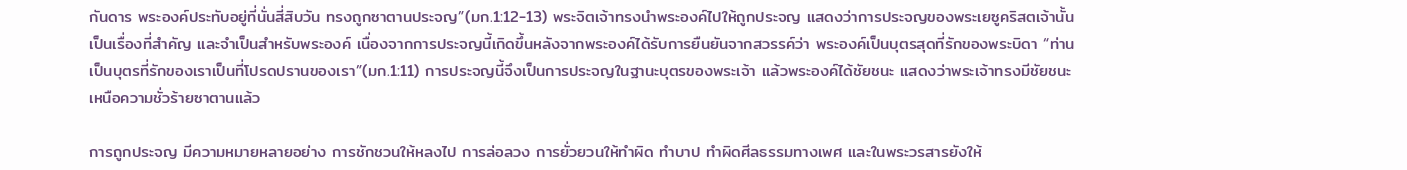กันดาร พระองค์ประทับอยู่ที่นั่นสี่สิบวัน ทรงถูกซาตานประจญ”(มก.1:12-13) พระจิตเจ้าทรงนำพระองค์ไปให้ถูกประจญ แสดงว่าการประจญของพระเยซูคริสตเจ้านั้นเป็นเรื่องที่สำคัญ และจำเป็นสำหรับพระองค์ เนื่องจากการประจญนี้เกิดขึ้นหลังจากพระองค์ได้รับการยืนยันจากสวรรค์ว่า พระองค์เป็นบุตรสุดที่รักของพระบิดา “ท่านเป็นบุตรที่รักของเราเป็นที่โปรดปรานของเรา”(มก.1:11) การประจญนี้จึงเป็นการประจญในฐานะบุตรของพระเจ้า แล้วพระองค์ได้ชัยชนะ แสดงว่าพระเจ้าทรงมีชัยชนะเหนือความชั่วร้ายซาตานแล้ว

การถูกประจญ มีความหมายหลายอย่าง การชักชวนให้หลงไป การล่อลวง การยั่วยวนให้ทำผิด ทำบาป ทำผิดศีลธรรมทางเพศ และในพระวรสารยังให้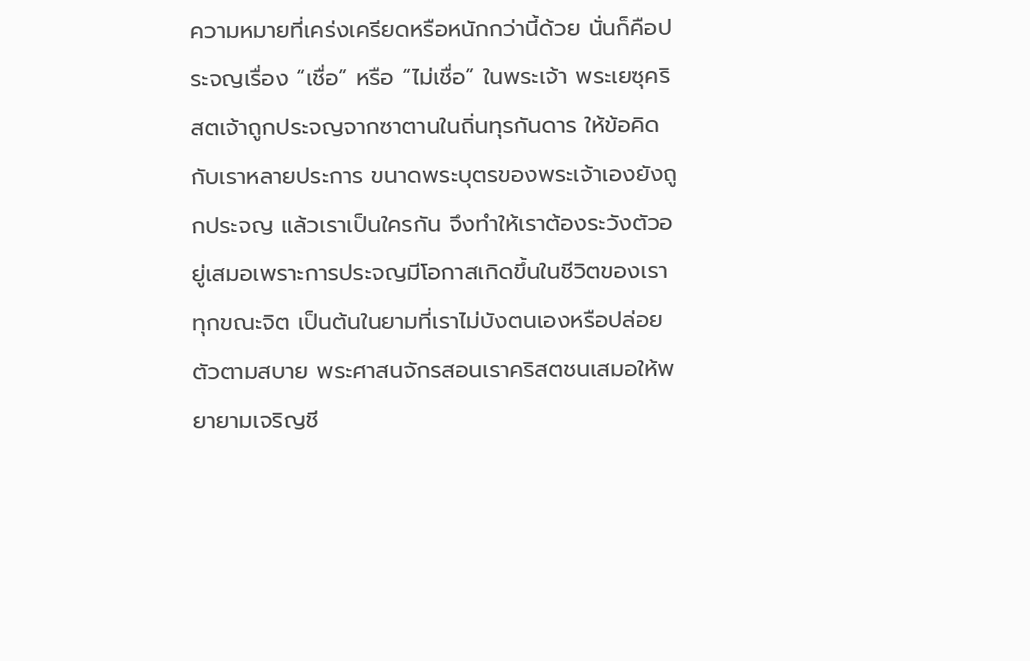ความหมายที่เคร่งเครียดหรือหนักกว่านี้ด้วย นั่นก็คือประจญเรื่อง “เชื่อ” หรือ “ไม่เชื่อ” ในพระเจ้า พระเยซุคริสตเจ้าถูกประจญจากซาตานในถิ่นทุรกันดาร ให้ข้อคิดกับเราหลายประการ ขนาดพระบุตรของพระเจ้าเองยังถูกประจญ แล้วเราเป็นใครกัน จึงทำให้เราต้องระวังตัวอยู่เสมอเพราะการประจญมีโอกาสเกิดขึ้นในชีวิตของเราทุกขณะจิต เป็นต้นในยามที่เราไม่บังตนเองหรือปล่อยตัวตามสบาย พระศาสนจักรสอนเราคริสตชนเสมอให้พยายามเจริญชี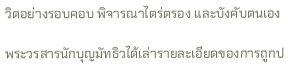วิตอย่างรอบคอบ พิจารณาไตร่ตรอง และบังคับตนเอง

พระวรสารนักบุญมัทธิวได้เล่ารายละเอียดของการถูกป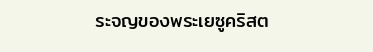ระจญของพระเยซูคริสต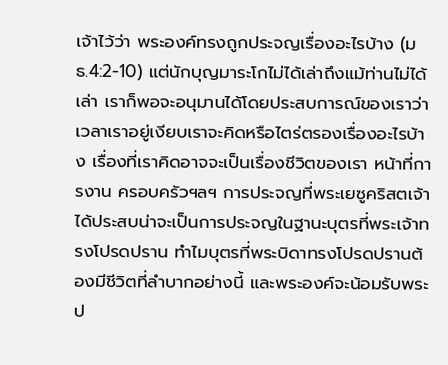เจ้าไว้ว่า พระองค์ทรงถูกประจญเรื่องอะไรบ้าง (มธ.4:2-10) แต่นักบุญมาระโกไม่ได้เล่าถึงแม้ท่านไม่ได้เล่า เราก็พอจะอนุมานได้โดยประสบการณ์ของเราว่า เวลาเราอยู่เงียบเราจะคิดหรือไตร่ตรองเรื่องอะไรบ้าง เรื่องที่เราคิดอาจจะเป็นเรื่องชีวิตของเรา หน้าที่การงาน ครอบครัวฯลฯ การประจญที่พระเยซูคริสตเจ้าได้ประสบน่าจะเป็นการประจญในฐานะบุตรที่พระเจ้าทรงโปรดปราน ทำไมบุตรที่พระบิดาทรงโปรดปรานต้องมีชีวิตที่ลำบากอย่างนี้ และพระองค์จะน้อมรับพระป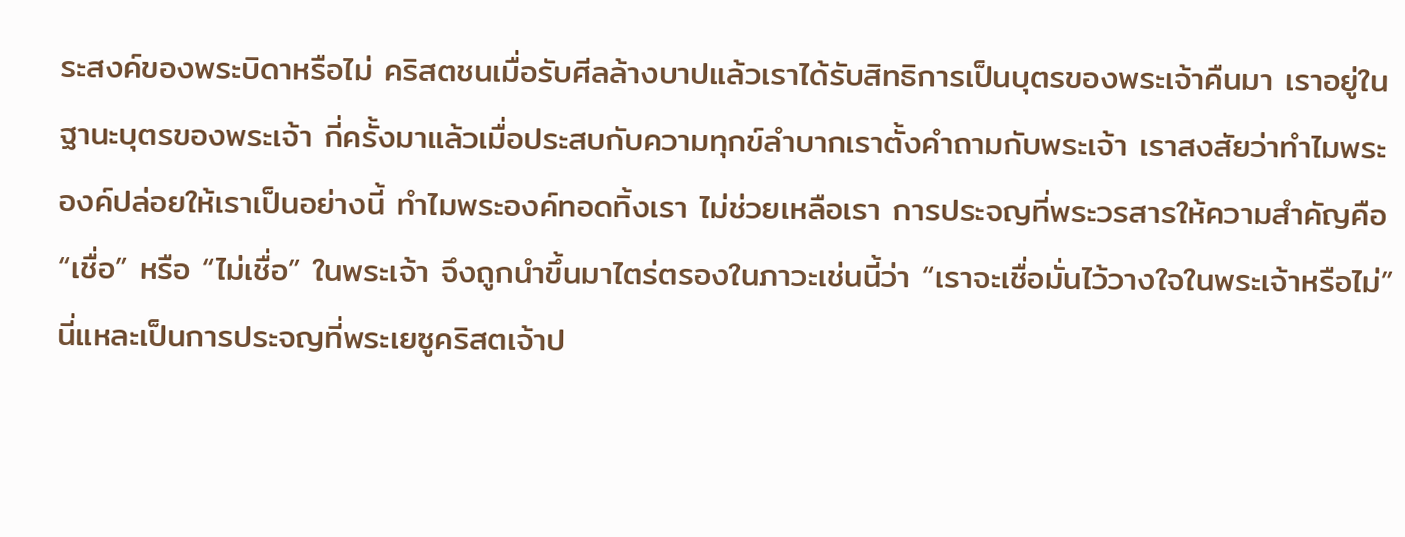ระสงค์ของพระบิดาหรือไม่ คริสตชนเมื่อรับศีลล้างบาปแล้วเราได้รับสิทธิการเป็นบุตรของพระเจ้าคืนมา เราอยู่ในฐานะบุตรของพระเจ้า กี่ครั้งมาแล้วเมื่อประสบกับความทุกข์ลำบากเราตั้งคำถามกับพระเจ้า เราสงสัยว่าทำไมพระองค์ปล่อยให้เราเป็นอย่างนี้ ทำไมพระองค์ทอดทิ้งเรา ไม่ช่วยเหลือเรา การประจญที่พระวรสารให้ความสำคัญคือ “เชื่อ” หรือ “ไม่เชื่อ” ในพระเจ้า จึงถูกนำขึ้นมาไตร่ตรองในภาวะเช่นนี้ว่า “เราจะเชื่อมั่นไว้วางใจในพระเจ้าหรือไม่” นี่แหละเป็นการประจญที่พระเยซูคริสตเจ้าป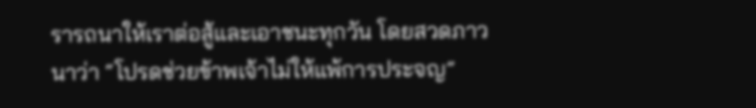รารถนาให้เราต่อสู้และเอาชนะทุกวัน โดยสวดภาวนาว่า “โปรดช่วยข้าพเจ้าไม่ให้แพ้การประจญ”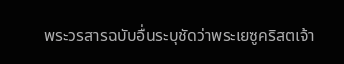พระวรสารฉบับอื่นระบุชัดว่าพระเยซูคริสตเจ้า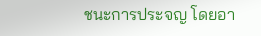ชนะการประจญ โดยอา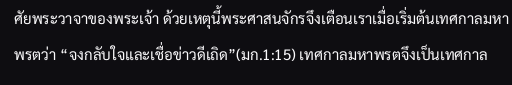ศัยพระวาจาของพระเจ้า ด้วยเหตุนี้พระศาสนจักรจึงเตือนเราเมื่อเริ่มต้นเทศกาลมหาพรตว่า “จงกลับใจและเชื่อข่าวดีเถิด”(มก.1:15) เทศกาลมหาพรตจึงเป็นเทศกาล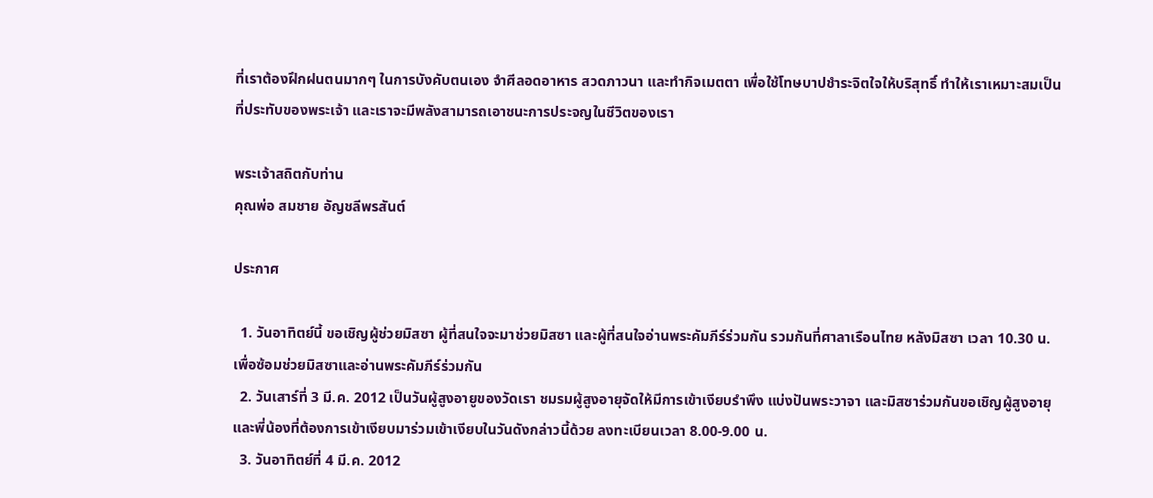ที่เราต้องฝึกฝนตนมากๆ ในการบังคับตนเอง จำศีลอดอาหาร สวดภาวนา และทำกิจเมตตา เพื่อใช้โทษบาปชำระจิตใจให้บริสุทธิ์ ทำให้เราเหมาะสมเป็นที่ประทับของพระเจ้า และเราจะมีพลังสามารถเอาชนะการประจญในชีวิตของเรา

พระเจ้าสถิตกับท่าน
คุณพ่อ สมชาย อัญชลีพรสันต์

ประกาศ

  1. วันอาทิตย์นี้ ขอเชิญผู้ช่วยมิสซา ผู้ที่สนใจจะมาช่วยมิสซา และผู้ที่สนใจอ่านพระคัมภีร์ร่วมกัน รวมกันที่ศาลาเรือนไทย หลังมิสซา เวลา 10.30 น. เพื่อซ้อมช่วยมิสซาและอ่านพระคัมภีร์ร่วมกัน
  2. วันเสาร์ที่ 3 มี.ค. 2012 เป็นวันผู้สูงอายูของวัดเรา ชมรมผู้สูงอายุจัดให้มีการเข้าเงียบรำพึง แบ่งปันพระวาจา และมิสซาร่วมกันขอเชิญผู้สูงอายุ และพี่น้องที่ต้องการเข้าเงียบมาร่วมเข้าเงียบในวันดังกล่าวนี้ด้วย ลงทะเบียนเวลา 8.00-9.00 น.
  3. วันอาทิตย์ที่ 4 มี.ค. 2012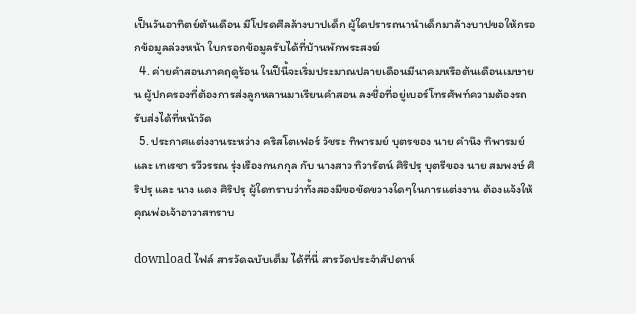เป็นวันอาทิตย์ต้นเดือน มีโปรดศีลล้างบาปเด็ก ผู้ใดปรารถนานำเด็กมาล้างบาปขอให้กรอกข้อมูลล่วงหน้า ใบกรอกข้อมูลรับได้ที่บ้านพักพระสงฆ์
  4. ค่ายคำสอนภาคฤดูร้อน ในปีนี้จะเริ่มประมาณปลายเดือนมีนาคมหรือต้นเดือนเมษายน ผู้ปกครองที่ต้องการส่งลูกหลานมาเรียนคำสอน ลงชื่อที่อยู่เบอร์โทรศัพท์ความต้องรถรับส่งได้ที่หน้าวัด
  5. ประกาศแต่งงานระหว่าง คริสโตเฟอร์ วัชระ ทิพารมย์ บุตรของ นาย คำนึง ทิพารมย์ และ เทเรซา รวีวรรณ รุ่งเรืองกนกกุล กับ นางสาว ทิวารัตน์ ศิริปรุ บุตรีของ นาย สมพงษ์ ศิริปรุ และ นาง แดง ศิริปรุ ผู้ใดทราบว่าทั้งสองมีขอขัดขวางใดๆในการแต่งงาน ต้องแจ้งให้คุณพ่อเจ้าอาวาสทราบ

download ไฟล์ สารวัดฉบับเต็ม ได้ที่นี่ สารวัดประจำสัปดาห์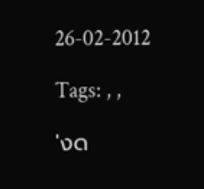26-02-2012

Tags: , ,

'งด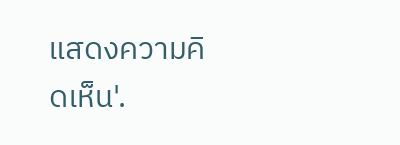แสดงความคิดเห็น'.